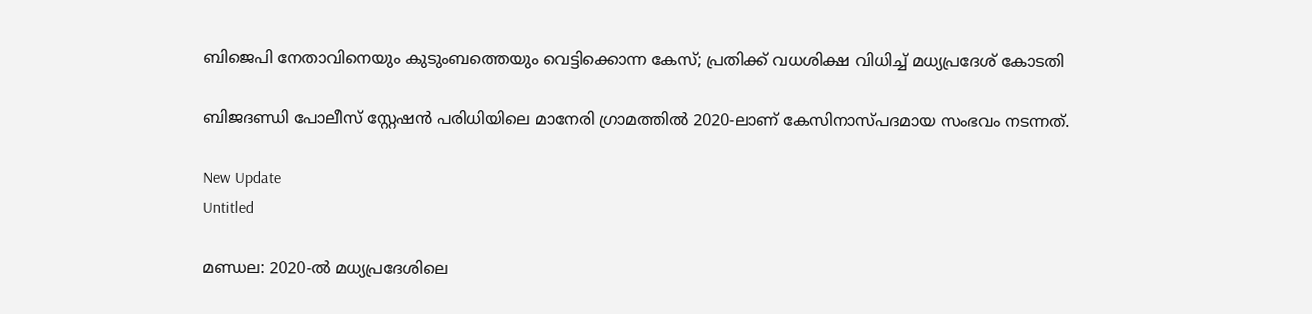ബിജെപി നേതാവിനെയും കുടുംബത്തെയും വെട്ടിക്കൊന്ന കേസ്; പ്രതിക്ക് വധശിക്ഷ വിധിച്ച് മധ്യപ്രദേശ് കോടതി

ബിജദണ്ഡി പോലീസ് സ്റ്റേഷന്‍ പരിധിയിലെ മാനേരി ഗ്രാമത്തില്‍ 2020-ലാണ് കേസിനാസ്പദമായ സംഭവം നടന്നത്.

New Update
Untitled

മണ്ഡല: 2020-ല്‍ മധ്യപ്രദേശിലെ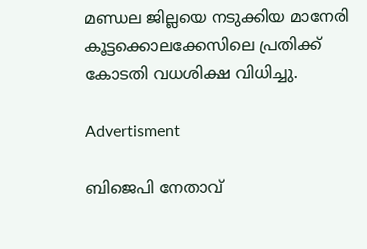മണ്ഡല ജില്ലയെ നടുക്കിയ മാനേരി കൂട്ടക്കൊലക്കേസിലെ പ്രതിക്ക് കോടതി വധശിക്ഷ വിധിച്ചു.

Advertisment

ബിജെപി നേതാവ്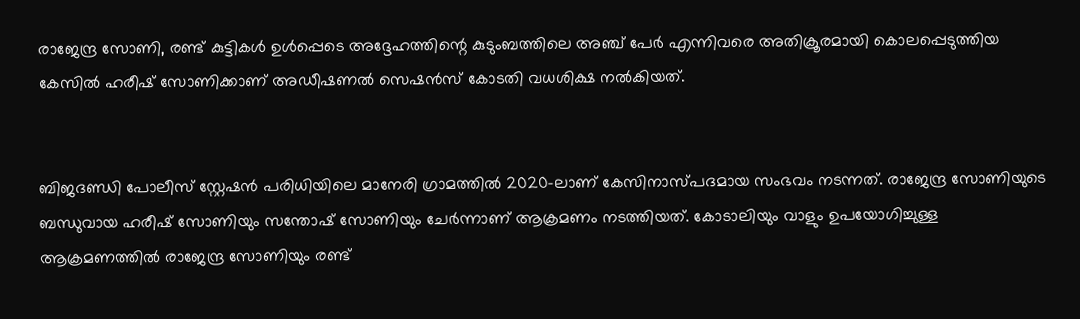രാജേന്ദ്ര സോണി, രണ്ട് കുട്ടികള്‍ ഉള്‍പ്പെടെ അദ്ദേഹത്തിന്റെ കുടുംബത്തിലെ അഞ്ച് പേര്‍ എന്നിവരെ അതിക്രൂരമായി കൊലപ്പെടുത്തിയ കേസില്‍ ഹരീഷ് സോണിക്കാണ് അഡീഷണല്‍ സെഷന്‍സ് കോടതി വധശിക്ഷ നല്‍കിയത്.


ബിജദണ്ഡി പോലീസ് സ്റ്റേഷന്‍ പരിധിയിലെ മാനേരി ഗ്രാമത്തില്‍ 2020-ലാണ് കേസിനാസ്പദമായ സംഭവം നടന്നത്. രാജേന്ദ്ര സോണിയുടെ ബന്ധുവായ ഹരീഷ് സോണിയും സന്തോഷ് സോണിയും ചേര്‍ന്നാണ് ആക്രമണം നടത്തിയത്. കോടാലിയും വാളും ഉപയോഗിച്ചുള്ള ആക്രമണത്തില്‍ രാജേന്ദ്ര സോണിയും രണ്ട്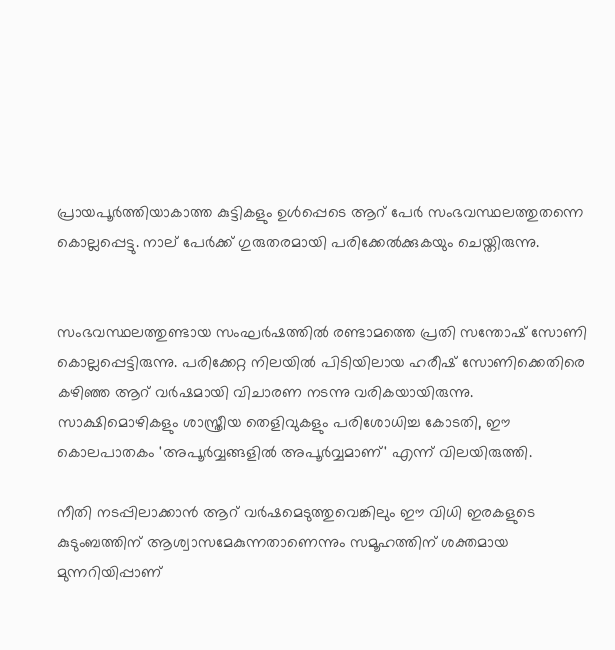പ്രായപൂര്‍ത്തിയാകാത്ത കുട്ടികളും ഉള്‍പ്പെടെ ആറ് പേര്‍ സംഭവസ്ഥലത്തുതന്നെ കൊല്ലപ്പെട്ടു. നാല് പേര്‍ക്ക് ഗുരുതരമായി പരിക്കേല്‍ക്കുകയും ചെയ്തിരുന്നു.


സംഭവസ്ഥലത്തുണ്ടായ സംഘര്‍ഷത്തില്‍ രണ്ടാമത്തെ പ്രതി സന്തോഷ് സോണി കൊല്ലപ്പെട്ടിരുന്നു. പരിക്കേറ്റ നിലയില്‍ പിടിയിലായ ഹരീഷ് സോണിക്കെതിരെ കഴിഞ്ഞ ആറ് വര്‍ഷമായി വിചാരണ നടന്നു വരികയായിരുന്നു. സാക്ഷിമൊഴികളും ശാസ്ത്രീയ തെളിവുകളും പരിശോധിച്ച കോടതി, ഈ കൊലപാതകം 'അപൂര്‍വ്വങ്ങളില്‍ അപൂര്‍വ്വമാണ്' എന്ന് വിലയിരുത്തി.

നീതി നടപ്പിലാക്കാന്‍ ആറ് വര്‍ഷമെടുത്തുവെങ്കിലും ഈ വിധി ഇരകളുടെ കുടുംബത്തിന് ആശ്വാസമേകുന്നതാണെന്നും സമൂഹത്തിന് ശക്തമായ മുന്നറിയിപ്പാണ്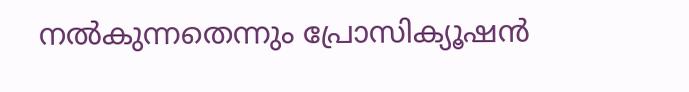നല്‍കുന്നതെന്നും പ്രോസിക്യൂഷന്‍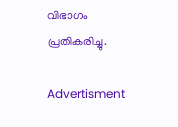വിഭാഗം പ്രതികരിച്ചു.

Advertisment